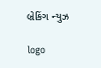બ્રેકિંગ ન્યુઝ

logo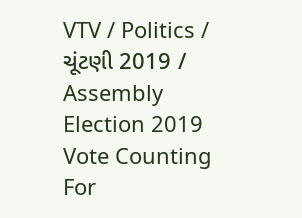VTV / Politics / ચૂંટણી 2019 / Assembly Election 2019 Vote Counting For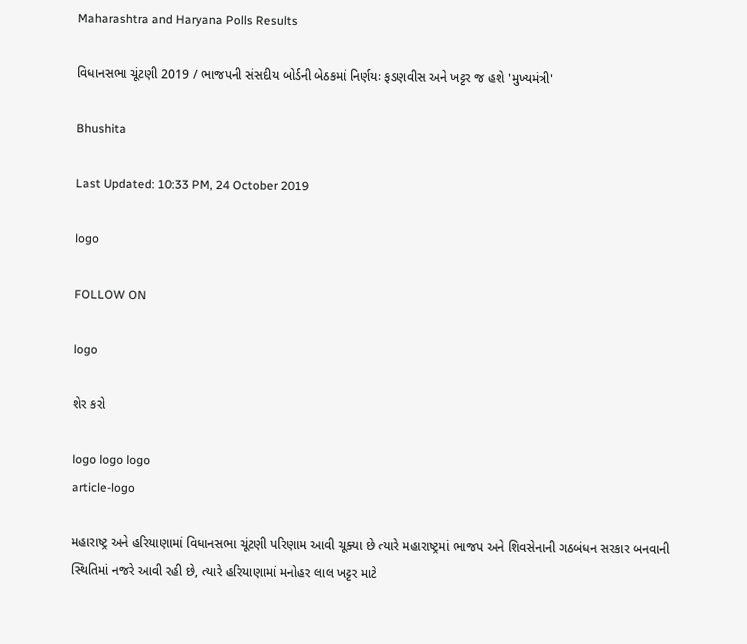Maharashtra and Haryana Polls Results

વિધાનસભા ચૂંટણી 2019 / ભાજપની સંસદીય બોર્ડની બેઠકમાં નિર્ણયઃ ફડણવીસ અને ખટ્ટર જ હશે 'મુખ્યમંત્રી'

Bhushita

Last Updated: 10:33 PM, 24 October 2019

logo

FOLLOW ON

logo

શેર કરો

logo logo logo
article-logo

મહારાષ્ટ્ર અને હરિયાણામાં વિધાનસભા ચૂંટણી પરિણામ આવી ચૂક્યા છે ત્યારે મહારાષ્ટ્રમાં ભાજપ અને શિવસેનાની ગઠબંધન સરકાર બનવાની સ્થિતિમાં નજરે આવી રહી છે, ત્યારે હરિયાણામાં મનોહર લાલ ખટ્ટર માટે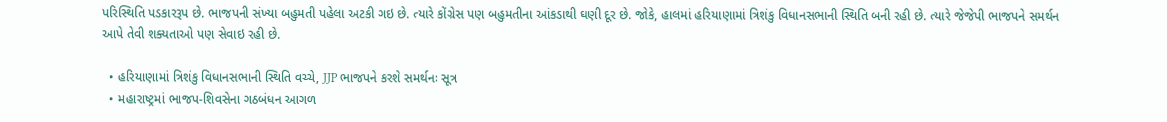પરિસ્થિતિ પડકારરૂપ છે. ભાજપની સંખ્યા બહુમતી પહેલા અટકી ગઇ છે. ત્યારે કોંગ્રેસ પણ બહુમતીના આંકડાથી ઘણી દૂર છે. જોકે, હાલમાં હરિયાણામાં ત્રિશંકુ વિધાનસભાની સ્થિતિ બની રહી છે. ત્યારે જેજેપી ભાજપને સમર્થન આપે તેવી શક્યતાઓ પણ સેવાઇ રહી છે.

  • હરિયાણામાં ત્રિશંકુ વિધાનસભાની સ્થિતિ વચ્ચે, JJP ભાજપને કરશે સમર્થનઃ સૂત્ર
  • મહારાષ્ટ્રમાં ભાજપ-શિવસેના ગઠબંધન આગળ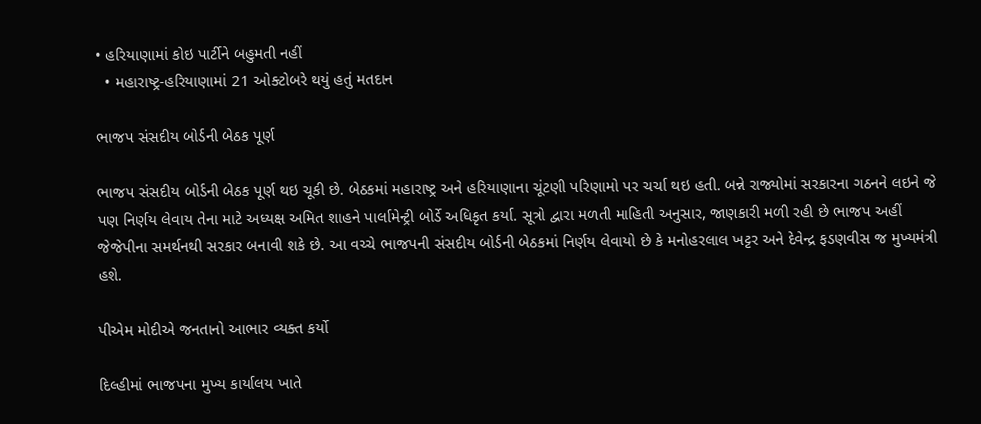• હરિયાણામાં કોઇ પાર્ટીને બહુમતી નહીં
  • મહારાષ્ટ્ર-હરિયાણામાં 21 ઓક્ટોબરે થયું હતું મતદાન

ભાજપ સંસદીય બોર્ડની બેઠક પૂર્ણ

ભાજપ સંસદીય બોર્ડની બેઠક પૂર્ણ થઇ ચૂકી છે. બેઠકમાં મહારાષ્ટ્ર અને હરિયાણાના ચૂંટણી પરિણામો પર ચર્ચા થઇ હતી. બન્ને રાજ્યોમાં સરકારના ગઠનને લઇને જે પણ નિર્ણય લેવાય તેના માટે અધ્યક્ષ અમિત શાહને પાર્લામેન્ટ્રી બોર્ડે અધિકૃત કર્યા. સૂત્રો દ્વારા મળતી માહિતી અનુસાર, જાણકારી મળી રહી છે ભાજપ અહીં જેજેપીના સમર્થનથી સરકાર બનાવી શકે છે. આ વચ્ચે ભાજપની સંસદીય બોર્ડની બેઠકમાં નિર્ણય લેવાયો છે કે મનોહરલાલ ખટ્ટર અને દેવેન્દ્ર ફડણવીસ જ મુખ્યમંત્રી હશે.

પીએમ મોદીએ જનતાનો આભાર વ્યક્ત કર્યો

દિલ્હીમાં ભાજપના મુખ્ય કાર્યાલય ખાતે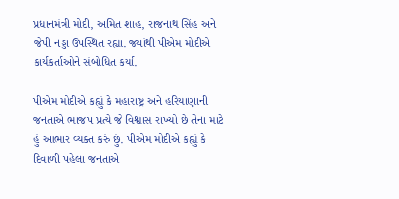પ્રધાનમંત્રી મોદી, અમિત શાહ, રાજનાથ સિંહ અને જેપી નડ્ડા ઉપસ્થિત રહ્યા. જ્યાંથી પીએમ મોદીએ કાર્યકર્તાઓને સંબોધિત કર્યા.

પીએમ મોદીએ કહ્યું કે મહારાષ્ટ્ર અને હરિયાણાની જનતાએ ભાજપ પ્રત્યે જે વિશ્વાસ રાખ્યો છે તેના માટે હું આભાર વ્યક્ત કરું છું. પીએમ મોદીએ કહ્યું કે દિવાળી પહેલા જનતાએ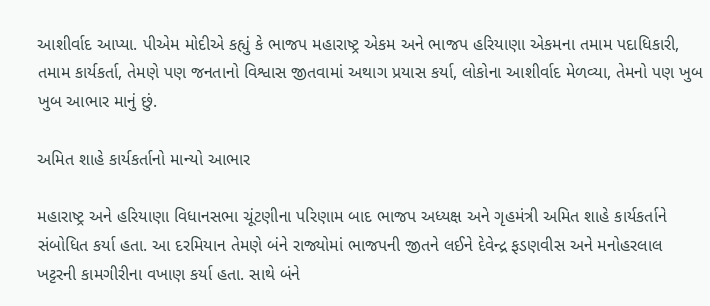આશીર્વાદ આપ્યા. પીએમ મોદીએ કહ્યું કે ભાજપ મહારાષ્ટ્ર એકમ અને ભાજપ હરિયાણા એકમના તમામ પદાધિકારી, તમામ કાર્યકર્તા, તેમણે પણ જનતાનો વિશ્વાસ જીતવામાં અથાગ પ્રયાસ કર્યા, લોકોના આશીર્વાદ મેળવ્યા, તેમનો પણ ખુબ ખુબ આભાર માનું છું.

અમિત શાહે કાર્યકર્તાનો માન્યો આભાર

મહારાષ્ટ્ર અને હરિયાણા વિધાનસભા ચૂંટણીના પરિણામ બાદ ભાજપ અધ્યક્ષ અને ગૃહમંત્રી અમિત શાહે કાર્યકર્તાને સંબોધિત કર્યા હતા. આ દરમિયાન તેમણે બંને રાજ્યોમાં ભાજપની જીતને લઈને દેવેન્દ્ર ફડણવીસ અને મનોહરલાલ ખટ્ટરની કામગીરીના વખાણ કર્યા હતા. સાથે બંને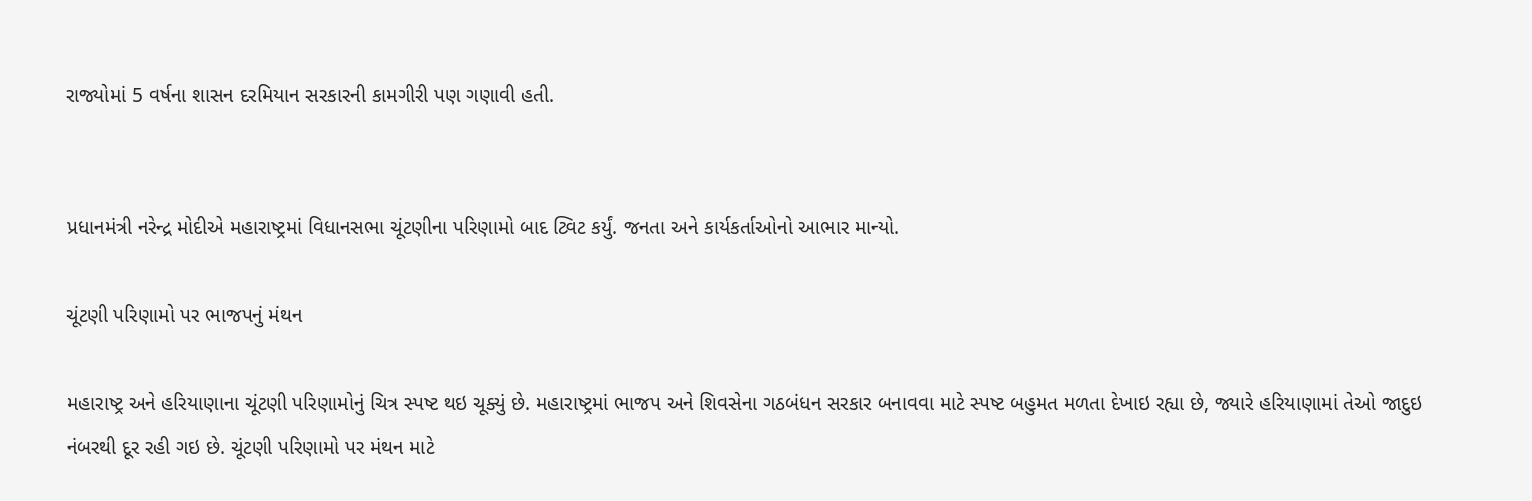રાજ્યોમાં 5 વર્ષના શાસન દરમિયાન સરકારની કામગીરી પણ ગણાવી હતી.


પ્રધાનમંત્રી નરેન્દ્ર મોદીએ મહારાષ્ટ્રમાં વિધાનસભા ચૂંટણીના પરિણામો બાદ ટ્વિટ કર્યું. જનતા અને કાર્યકર્તાઓનો આભાર માન્યો.

ચૂંટણી પરિણામો પર ભાજપનું મંથન

મહારાષ્ટ્ર અને હરિયાણાના ચૂંટણી પરિણામોનું ચિત્ર સ્પષ્ટ થઇ ચૂક્યું છે. મહારાષ્ટ્રમાં ભાજપ અને શિવસેના ગઠબંધન સરકાર બનાવવા માટે સ્પષ્ટ બહુમત મળતા દેખાઇ રહ્યા છે, જ્યારે હરિયાણામાં તેઓ જાદુઇ નંબરથી દૂર રહી ગઇ છે. ચૂંટણી પરિણામો પર મંથન માટે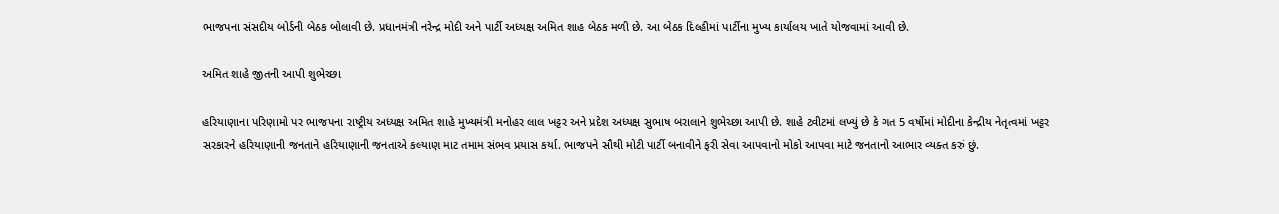ભાજપના સંસદીય બોર્ડની બેઠક બોલાવી છે. પ્રધાનમંત્રી નરેન્દ્ર મોદી અને પાર્ટી અધ્યક્ષ અમિત શાહ બેઠક મળી છે. આ બેઠક દિલ્હીમાં પાર્ટીના મુખ્ય કાર્યાલય ખાતે યોજવામાં આવી છે.

અમિત શાહે જીતની આપી શુભેચ્છા

હરિયાણાના પરિણામો પર ભાજપના રાષ્ટ્રીય અધ્યક્ષ અમિત શાહે મુખ્યમંત્રી મનોહર લાલ ખટ્ટર અને પ્રદેશ અધ્યક્ષ સુભાષ બરાલાને શુભેચ્છા આપી છે. શાહે ટ્વીટમાં લખ્યું છે કે ગત 5 વર્ષોમાં મોદીના કેન્દ્રીય નેતૃત્વમાં ખટ્ટર સરકારને હરિયાણાની જનતાને હરિયાણાની જનતાએ કલ્યાણ માટ તમામ સંભવ પ્રયાસ કર્યા. ભાજપને સૌથી મોટી પાર્ટી બનાવીને ફરી સેવા આપવાનો મોકો આપવા માટે જનતાનો આભાર વ્યક્ત કરું છું.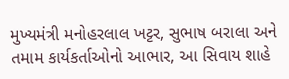મુખ્યમંત્રી મનોહરલાલ ખટ્ટર, સુભાષ બરાલા અને તમામ કાર્યકર્તાઓનો આભાર, આ સિવાય શાહે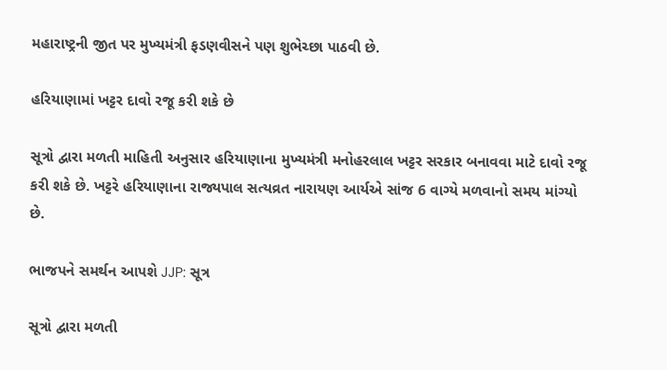મહારાષ્ટ્રની જીત પર મુખ્યમંત્રી ફડણવીસને પણ શુભેચ્છા પાઠવી છે.

હરિયાણામાં ખટ્ટર દાવો રજૂ કરી શકે છે

સૂત્રો દ્વારા મળતી માહિતી અનુસાર હરિયાણાના મુખ્યમંત્રી મનોહરલાલ ખટ્ટર સરકાર બનાવવા માટે દાવો રજૂ કરી શકે છે. ખટ્ટરે હરિયાણાના રાજ્યપાલ સત્યવ્રત નારાયણ આર્યએ સાંજ 6 વાગ્યે મળવાનો સમય માંગ્યો છે.

ભાજપને સમર્થન આપશે JJP: સૂત્ર

સૂત્રો દ્વારા મળતી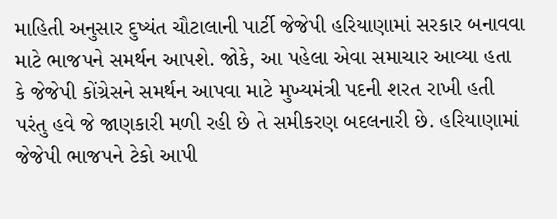માહિતી અનુસાર દુષ્યંત ચૌટાલાની પાર્ટી જેજેપી હરિયાણામાં સરકાર બનાવવા માટે ભાજપને સમર્થન આપશે. જોકે, આ પહેલા એવા સમાચાર આવ્યા હતા કે જેજેપી કોંગ્રેસને સમર્થન આપવા માટે મુખ્યમંત્રી પદની શરત રાખી હતી પરંતુ હવે જે જાણકારી મળી રહી છે તે સમીકરણ બદલનારી છે. હરિયાણામાં જેજેપી ભાજપને ટેકો આપી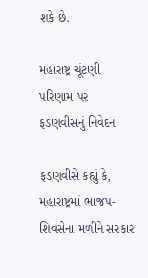શકે છે.

મહારાષ્ટ્ર ચૂંટણી પરિણામ પર ફડણવીસનું નિવેદન

ફડણવીસે કહ્યું કે, મહારાષ્ટ્રમાં ભાજપ-શિવસેના મળીને સરકાર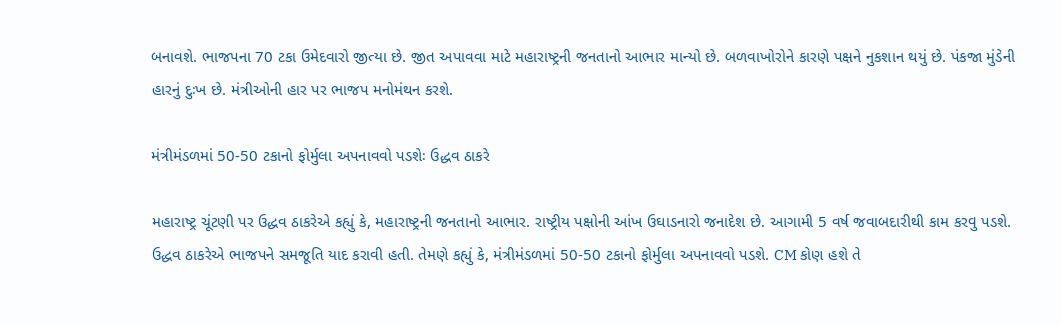બનાવશે. ભાજપના 70 ટકા ઉમેદવારો જીત્યા છે. જીત અપાવવા માટે મહારાષ્ટ્રની જનતાનો આભાર માન્યો છે. બળવાખોરોને કારણે પક્ષને નુકશાન થયું છે. પંકજા મુંડેની હારનું દુઃખ છે. મંત્રીઓની હાર પર ભાજપ મનોમંથન કરશે.

મંત્રીમંડળમાં 50-50 ટકાનો ફોર્મુલા અપનાવવો પડશેઃ ઉદ્ધવ ઠાકરે

મહારાષ્ટ્ર ચૂંટણી પર ઉદ્ધવ ઠાકરેએ કહ્યું કે, મહારાષ્ટ્રની જનતાનો આભાર. રાષ્ટ્રીય પક્ષોની આંખ ઉઘાડનારો જનાદેશ છે. આગામી 5 વર્ષ જવાબદારીથી કામ કરવુ પડશે. ઉદ્ધવ ઠાકરેએ ભાજપને સમજૂતિ યાદ કરાવી હતી. તેમણે કહ્યું કે, મંત્રીમંડળમાં 50-50 ટકાનો ફોર્મુલા અપનાવવો પડશે. CM કોણ હશે તે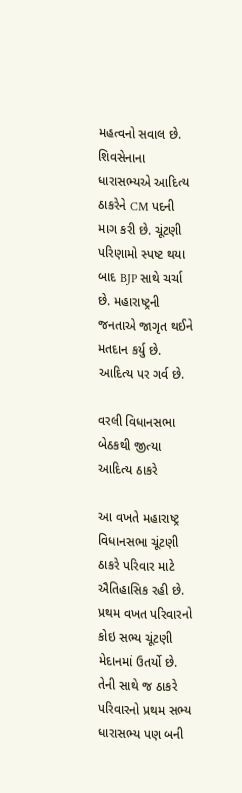મહત્વનો સવાલ છે. શિવસેનાના ધારાસભ્યએ આદિત્ય ઠાકરેને CM પદની માગ કરી છે. ચૂંટણી પરિણામો સ્પષ્ટ થયા બાદ BJP સાથે ચર્ચા છે. મહારાષ્ટ્રની જનતાએ જાગૃત થઈને મતદાન કર્યુ છે. આદિત્ય પર ગર્વ છે.

વરલી વિધાનસભા બેઠકથી જીત્યા આદિત્ય ઠાકરે

આ વખતે મહારાષ્ટ્ર વિધાનસભા ચૂંટણી ઠાકરે પરિવાર માટે ઐતિહાસિક રહી છે. પ્રથમ વખત પરિવારનો કોઇ સભ્ય ચૂંટણી મેદાનમાં ઉતર્યો છે. તેની સાથે જ ઠાકરે પરિવારનો પ્રથમ સભ્ય ધારાસભ્ય પણ બની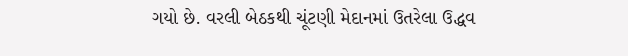ગયો છે. વરલી બેઠકથી ચૂંટણી મેદાનમાં ઉતરેલા ઉદ્ધવ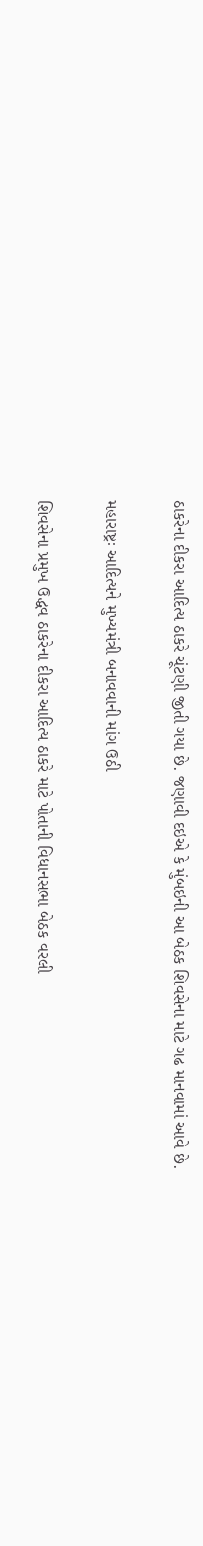ઠાકરેના દીકરા આદિત્ય ઠાકરે ચૂંટણી જીતી ગયા છે. જણાવી દઇએ કે મુંબઇની આ બેઠક શિવસેના માટે ગઢ માનવામાં આવે છે.

મહારાષ્ટ્રઃ આદિત્યને મુખ્યમંત્રી બનાવવાની માંગ ઉઠી

શિવસેના પ્રમુખ ઉદ્ધવ ઠાકરેના દીકરા આદિત્ય ઠાકરે માટે પોતાની વિધાનસભા બેઠક વરલી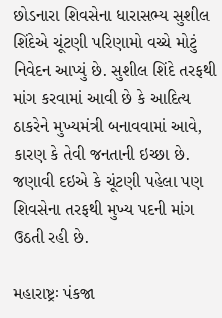છોડનારા શિવસેના ધારાસભ્ય સુશીલ શિંદેએ ચૂંટણી પરિણામો વચ્ચે મોટું નિવેદન આપ્યું છે. સુશીલ શિંદે તરફથી માંગ કરવામાં આવી છે કે આદિત્ય ઠાકરેને મુખ્યમંત્રી બનાવવામાં આવે, કારણ કે તેવી જનતાની ઇચ્છા છે. જણાવી દઇએ કે ચૂંટણી પહેલા પણ શિવસેના તરફથી મુખ્ય પદની માંગ ઉઠતી રહી છે.

મહારાષ્ટ્રઃ પંકજા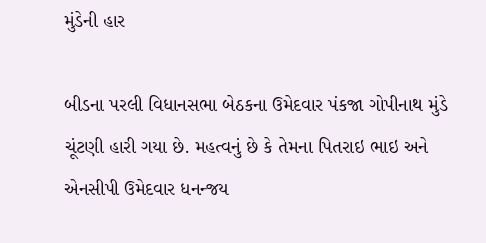મુંડેની હાર

બીડના પરલી વિધાનસભા બેઠકના ઉમેદવાર પંકજા ગોપીનાથ મુંડે ચૂંટણી હારી ગયા છે. મહત્વનું છે કે તેમના પિતરાઇ ભાઇ અને એનસીપી ઉમેદવાર ધનન્જય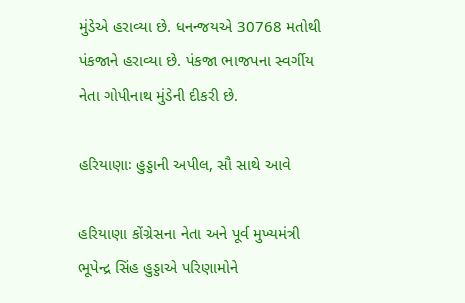મુંડેએ હરાવ્યા છે. ધનન્જયએ 30768 મતોથી પંકજાને હરાવ્યા છે. પંકજા ભાજપના સ્વર્ગીય નેતા ગોપીનાથ મુંડેની દીકરી છે.

હરિયાણાઃ હુડ્ડાની અપીલ, સૌ સાથે આવે

હરિયાણા કોંગ્રેસના નેતા અને પૂર્વ મુખ્યમંત્રી ભૂપેન્દ્ર સિંહ હુડ્ડાએ પરિણામોને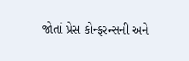જોતાં પ્રેસ કોન્ફરન્સની અને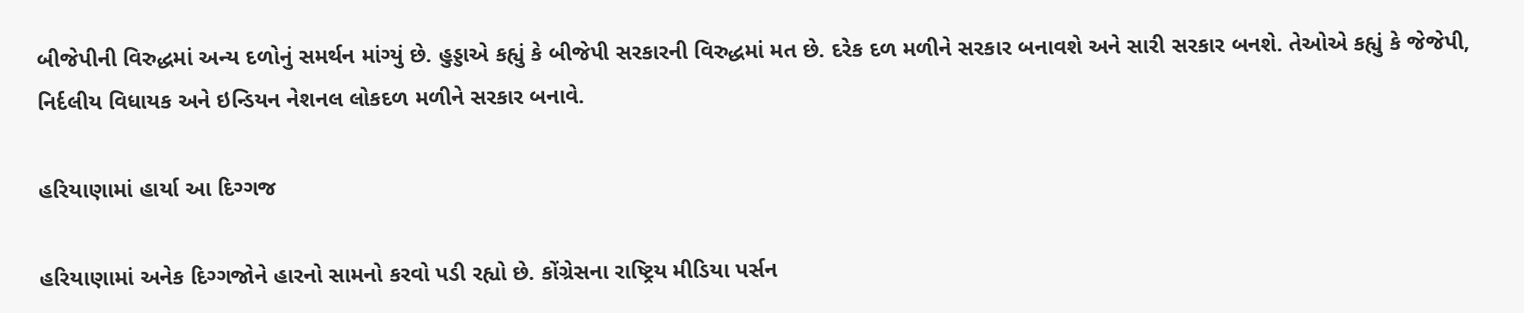બીજેપીની વિરુદ્ધમાં અન્ય દળોનું સમર્થન માંગ્યું છે. હુડ્ડાએ કહ્યું કે બીજેપી સરકારની વિરુદ્ધમાં મત છે. દરેક દળ મળીને સરકાર બનાવશે અને સારી સરકાર બનશે. તેઓએ કહ્યું કે જેજેપી, નિર્દલીય વિધાયક અને ઇન્ડિયન નેશનલ લોકદળ મળીને સરકાર બનાવે.

હરિયાણામાં હાર્યા આ દિગ્ગજ

હરિયાણામાં અનેક દિગ્ગજોને હારનો સામનો કરવો પડી રહ્યો છે. કોંગ્રેસના રાષ્ટ્રિય મીડિયા પર્સન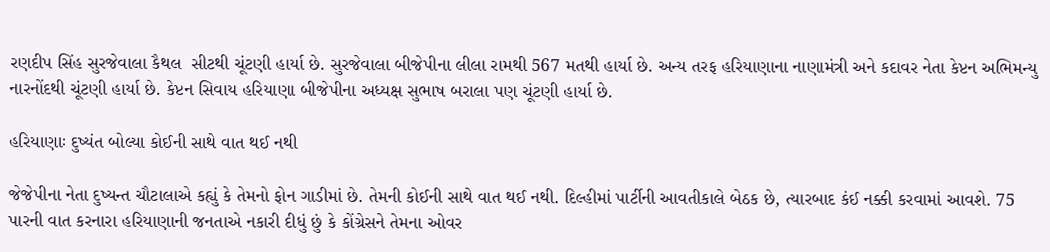રણદીપ સિંહ સુરજેવાલા કૈથલ  સીટથી ચૂંટણી હાર્યા છે. સુરજેવાલા બીજેપીના લીલા રામથી 567 મતથી હાર્યા છે. અન્ય તરફ હરિયાણાના નાણામંત્રી અને કદાવર નેતા કેપ્ટન અભિમન્યુ નારનોંદથી ચૂંટણી હાર્યા છે. કેપ્ટન સિવાય હરિયાણા બીજેપીના અધ્યક્ષ સુભાષ બરાલા પણ ચૂંટણી હાર્યા છે.

હરિયાણાઃ દુષ્યંત બોલ્યા કોઈની સાથે વાત થઈ નથી

જેજેપીના નેતા દુષ્યન્ત ચૌટાલાએ કહ્યું કે તેમનો ફોન ગાડીમાં છે. તેમની કોઈની સાથે વાત થઈ નથી. દિલ્હીમાં પાર્ટીની આવતીકાલે બેઠક છે, ત્યારબાદ કંઈ નક્કી કરવામાં આવશે. 75 પારની વાત કરનારા હરિયાણાની જનતાએ નકારી દીધું છું કે કોંગ્રેસને તેમના ઓવર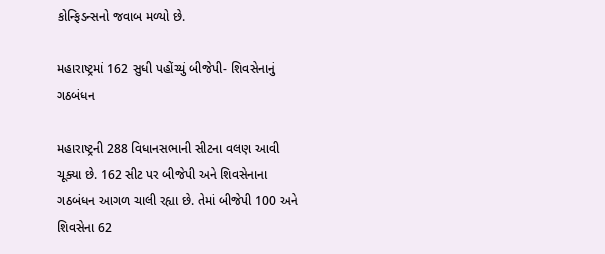કોન્ફિડન્સનો જવાબ મળ્યો છે.

મહારાષ્ટ્રમાં 162 સુધી પહોંચ્યું બીજેપી- શિવસેનાનું ગઠબંધન

મહારાષ્ટ્રની 288 વિધાનસભાની સીટના વલણ આવી ચૂક્યા છે. 162 સીટ પર બીજેપી અને શિવસેનાના ગઠબંધન આગળ ચાલી રહ્યા છે. તેમાં બીજેપી 100 અને શિવસેના 62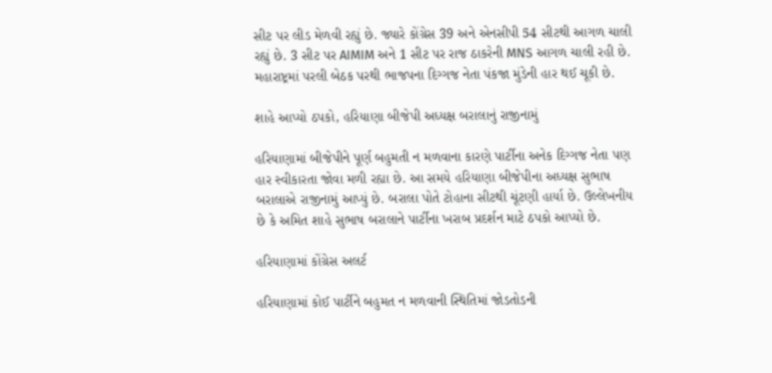સીટ પર લીડ મેળવી રહ્યું છે. જ્યારે કોંગ્રેસ 39 અને એનસીપી 54 સીટથી આગળ ચાલી રહ્યું છે. 3 સીટ પર AIMIM અને 1 સીટ પર રાજ ઠાકરેની MNS આગળ ચાલી રહી છે. મહારાષ્ટ્રમાં પરલી બેઠક પરથી ભાજપના દિગ્ગજ નેતા પંકજા મુંડેની હાર થઈ ચૂકી છે.

શાહે આપ્યો ઠપકો, હરિયાણા બીજેપી અધ્યક્ષ બરાલાનું રાજીનામું

હરિયાણામાં બીજેપીને પૂર્ણ બહુમતી ન મળવાના કારણે પાર્ટીના અનેક દિગ્ગજ નેતા પણ હાર સ્વીકારતા જોવા મળી રહ્યા છે. આ સમયે હરિયાણા બીજેપીના અધ્યક્ષ સુભાષ બરાલાએ રાજીનામું આપ્યું છે. બરાલા પોતે ટોહાના સીટથી ચૂંટણી હાર્યા છે. ઉલ્લેખનીય છે કે અમિત શાહે સુભાષ બરાલાને પાર્ટીના ખરાબ પ્રદર્શન માટે ઠપકો આપ્યો છે.

હરિયાણામાં કોંગ્રેસ અલર્ટ

હરિયાણામાં કોઈ પાર્ટીને બહુમત ન મળવાની સ્થિતિમાં જોડતોડની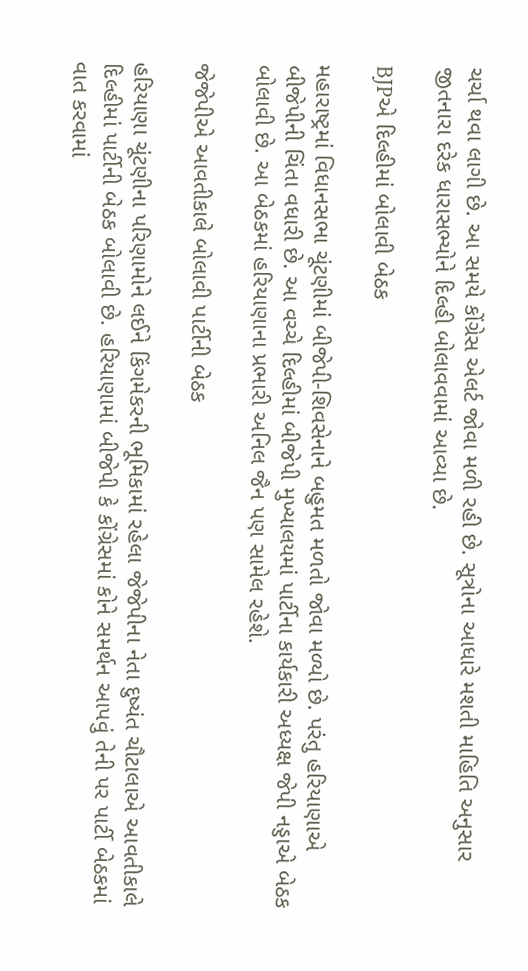ચર્ચા થવા લાગી છે. આ સમયે કોંગ્રેસ એલર્ટ જોવા મળી રહી છે. સૂત્રોના આધારે મશતી માહિતિ અનુસાર જીતનારા દરેક ધારાસભ્યોને દિલ્હી બોલાવવામાં આવ્યા છે.

BJPએ દિલ્હીમાં બોલાવી બેઠક

મહારાષ્ટ્રમાં વિધાનસભા ચૂંટણીમાં બીજેપી-શિવસેનાને બહુમત મળતો જોવા મળ્યો છે. પરંતુ હરિયાણાએ બીજેપીની ચિંતા વધારી છે. આ વચ્ચે દિલ્હીમાં બીજેપી મુખ્યાલયમાં પાર્ટીના કાર્યકારી અધ્યક્ષ જેપી નડ્ડાએ બેઠક બોલાવી છે. આ બેઠકમાં હરિયાણાના પ્રભારી અનિલ જૈન પણ સામેલ રહેશે.

જેજેપીએ આવતીકાલે બોલાવી પાર્ટીની બેઠક

હરિયાણા ચૂંટણીના પરિણામોને લઈને કિંગમેકરની ભૂમિકામાં રહેલા જેજેપીના નેતા દુષ્યંત ચૌટાલાએ આવતીકાલે દિલ્હીમાં પાર્ટીની બેઠક બોલાવી છે. હરિયાણામાં બીજેપી કે કોંગ્રેસમાં કોને સમર્થન આપવું તેની પર પાર્ટી બેઠકમાં વાત કરવામાં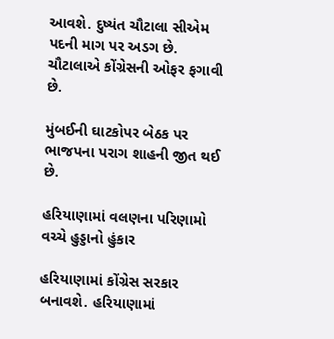આવશે. દુષ્યંત ચૌટાલા સીએમ પદની માગ પર અડગ છે. ચૌટાલાએ કોંગ્રેસની ઓફર ફગાવી છે.

મુંબઈની ઘાટકોપર બેઠક પર ભાજપના પરાગ શાહની જીત થઈ છે.

હરિયાણામાં વલણના પરિણામો વચ્ચે હુડ્ડાનો હુંકાર

હરિયાણામાં કોંગ્રેસ સરકાર બનાવશે. હરિયાણામાં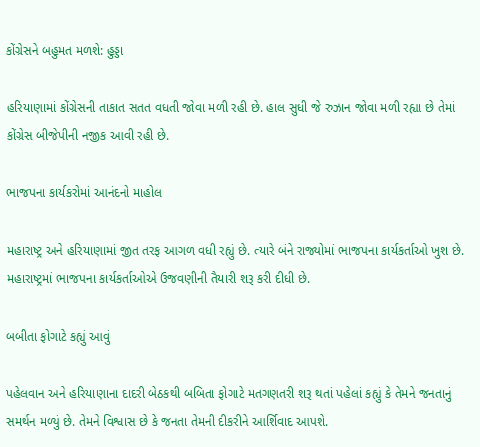કોંગ્રેસને બહુમત મળશે: હુડ્ડા

હરિયાણામાં કોંગ્રેસની તાકાત સતત વધતી જોવા મળી રહી છે. હાલ સુધી જે રુઝાન જોવા મળી રહ્યા છે તેમાં કોંગ્રેસ બીજેપીની નજીક આવી રહી છે.

ભાજપના કાર્યકરોમાં આનંદનો માહોલ

મહારાષ્ટ્ર અને હરિયાણામાં જીત તરફ આગળ વધી રહ્યું છે. ત્યારે બંને રાજ્યોમાં ભાજપના કાર્યકર્તાઓ ખુશ છે. મહારાષ્ટ્રમાં ભાજપના કાર્યકર્તાઓએ ઉજવણીની તૈયારી શરૂ કરી દીધી છે.

બબીતા ફોગાટે કહ્યું આવું

પહેલવાન અને હરિયાણાના દાદરી બેઠકથી બબિતા ફોગાટે મતગણતરી શરૂ થતાં પહેલાં કહ્યું કે તેમને જનતાનું સમર્થન મળ્યું છે. તેમને વિશ્વાસ છે કે જનતા તેમની દીકરીને આર્શિવાદ આપશે.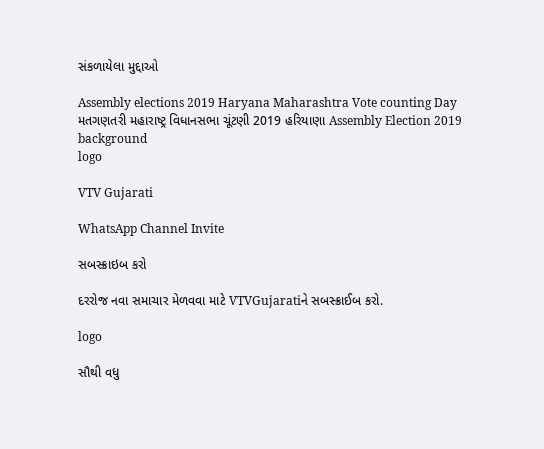સંકળાયેલા મુદ્દાઓ

Assembly elections 2019 Haryana Maharashtra Vote counting Day મતગણતરી મહારાષ્ટ્ર વિધાનસભા ચૂંટણી 2019 હરિયાણા Assembly Election 2019
background
logo

VTV Gujarati

WhatsApp Channel Invite

સબસ્ક્રાઇબ કરો

દરરોજ નવા સમાચાર મેળવવા માટે VTVGujaratiને સબસ્ક્રાઈબ કરો.

logo

સૌથી વધુ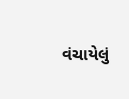વંચાયેલું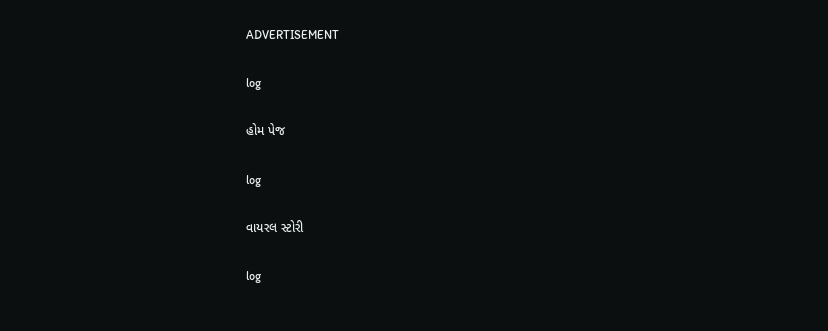ADVERTISEMENT

log

હોમ પેજ

log

વાયરલ સ્ટોરી

log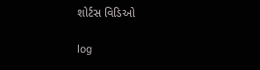શોર્ટસ વિડિઓ

log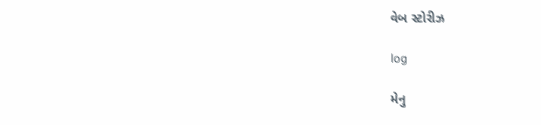વેબ સ્ટોરીઝ

log

મેનુ